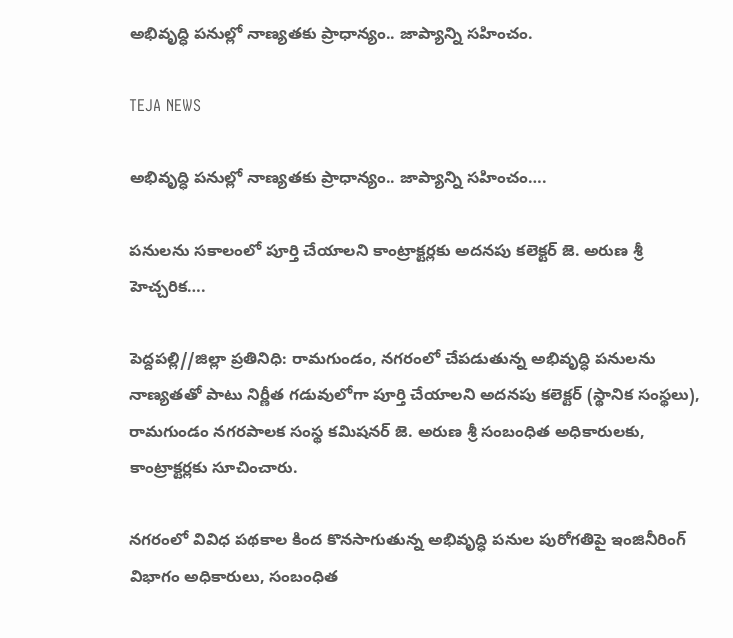అభివృద్ధి పనుల్లో నాణ్యతకు ప్రాధాన్యం.. జాప్యాన్ని సహించం.

TEJA NEWS

అభివృద్ధి పనుల్లో నాణ్యతకు ప్రాధాన్యం.. జాప్యాన్ని సహించం….

పనులను సకాలంలో పూర్తి చేయాలని కాంట్రాక్టర్లకు అదనపు కలెక్టర్ జె. అరుణ శ్రీ హెచ్చరిక….

పెద్దపల్లి//జిల్లా ప్రతినిధి: రామగుండం, నగరంలో చేపడుతున్న అభివృద్ధి పనులను నాణ్యతతో పాటు నిర్ణీత గడువులోగా పూర్తి చేయాలని అదనపు కలెక్టర్ (స్థానిక సంస్థలు), రామగుండం నగరపాలక సంస్థ కమిషనర్ జె. అరుణ శ్రీ సంబంధిత అధికారులకు, కాంట్రాక్టర్లకు సూచించారు.

నగరంలో వివిధ పథకాల కింద కొనసాగుతున్న అభివృద్ధి పనుల పురోగతిపై ఇంజినీరింగ్ విభాగం అధికారులు, సంబంధిత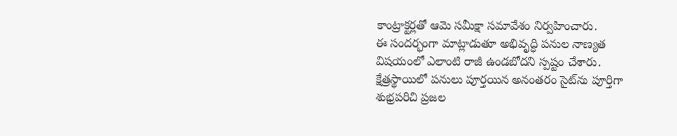కాంట్రాక్టర్లతో ఆమె సమీక్షా సమావేశం నిర్వహించారు.
ఈ సందర్భంగా మాట్లాడుతూ అభివృద్ధి పనుల నాణ్యత విషయంలో ఎలాంటి రాజీ ఉండబోదని స్పష్టం చేశారు. క్షేత్రస్థాయిలో పనులు పూర్తయిన అనంతరం సైట్‌ను పూర్తిగా శుభ్రపరిచి ప్రజల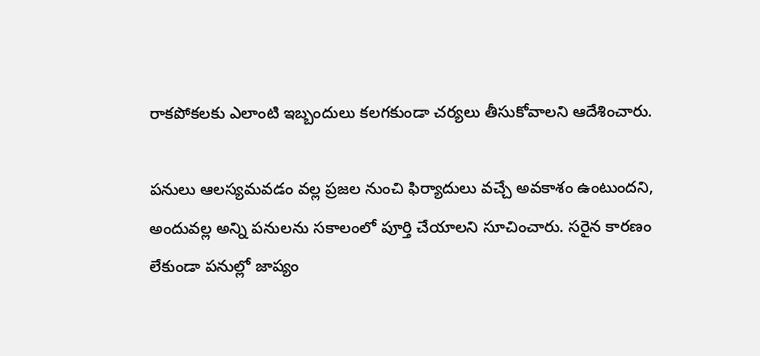రాకపోకలకు ఎలాంటి ఇబ్బందులు కలగకుండా చర్యలు తీసుకోవాలని ఆదేశించారు.

పనులు ఆలస్యమవడం వల్ల ప్రజల నుంచి ఫిర్యాదులు వచ్చే అవకాశం ఉంటుందని, అందువల్ల అన్ని పనులను సకాలంలో పూర్తి చేయాలని సూచించారు. సరైన కారణం లేకుండా పనుల్లో జాప్యం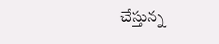చేస్తున్న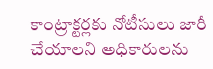కాంట్రాక్టర్లకు నోటీసులు జారీ చేయాలని అధికారులను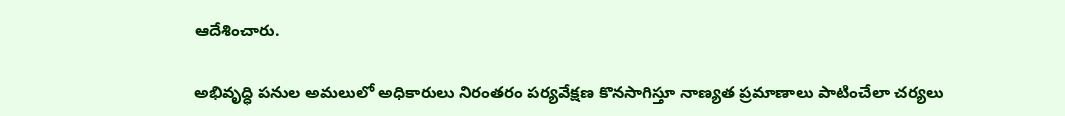ఆదేశించారు.

అభివృద్ధి పనుల అమలులో అధికారులు నిరంతరం పర్యవేక్షణ కొనసాగిస్తూ నాణ్యత ప్రమాణాలు పాటించేలా చర్యలు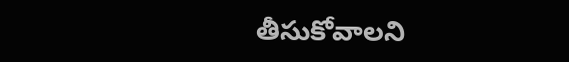తీసుకోవాలని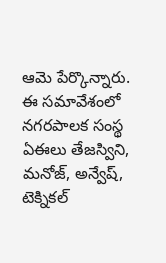ఆమె పేర్కొన్నారు.
ఈ సమావేశంలో నగరపాలక సంస్థ ఏఈలు తేజస్విని, మనోజ్, అన్వేష్, టెక్నికల్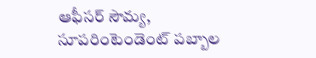ఆఫీసర్ సౌమ్య, సూపరింటెండెంట్ పబ్బాల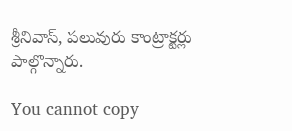శ్రీనివాస్, పలువురు కాంట్రాక్టర్లు పాల్గొన్నారు.

You cannot copy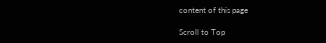content of this page

Scroll to Top